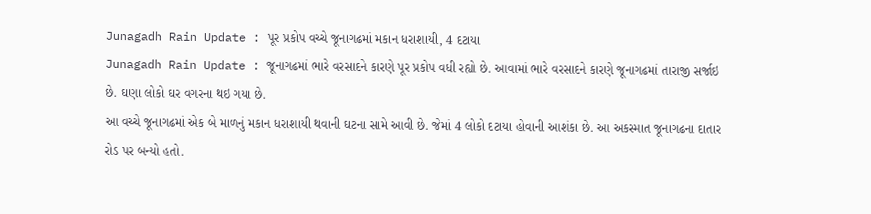Junagadh Rain Update : પૂર પ્રકોપ વચ્ચે જૂનાગઢમાં મકાન ધરાશાયી, 4 દટાયા
Junagadh Rain Update : જૂનાગઢમાં ભારે વરસાદને કારણે પૂર પ્રકોપ વધી રહ્યો છે. આવામાં ભારે વરસાદને કારણે જૂનાગઢમાં તારાજી સર્જાઇ છે. ઘણા લોકો ઘર વગરના થઇ ગયા છે.
આ વચ્ચે જૂનાગઢમાં એક બે માળનું મકાન ધરાશાયી થવાની ઘટના સામે આવી છે. જેમાં 4 લોકો દટાયા હોવાની આશંકા છે. આ અકસ્માત જૂનાગઢના દાતાર રોડ પર બન્યો હતો.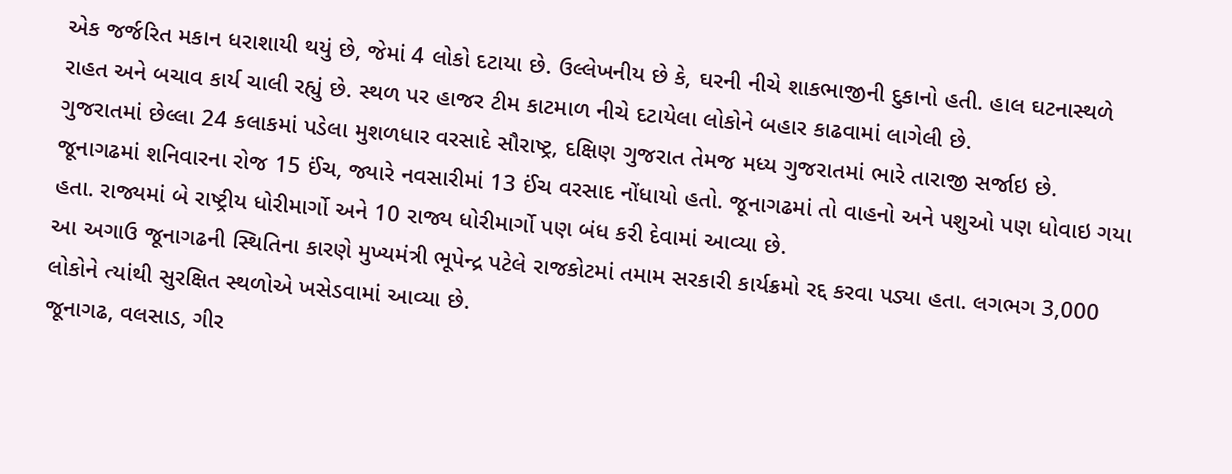એક જર્જરિત મકાન ધરાશાયી થયું છે, જેમાં 4 લોકો દટાયા છે. ઉલ્લેખનીય છે કે, ઘરની નીચે શાકભાજીની દુકાનો હતી. હાલ ઘટનાસ્થળે રાહત અને બચાવ કાર્ય ચાલી રહ્યું છે. સ્થળ પર હાજર ટીમ કાટમાળ નીચે દટાયેલા લોકોને બહાર કાઢવામાં લાગેલી છે.
ગુજરાતમાં છેલ્લા 24 કલાકમાં પડેલા મુશળધાર વરસાદે સૌરાષ્ટ્ર, દક્ષિણ ગુજરાત તેમજ મધ્ય ગુજરાતમાં ભારે તારાજી સર્જાઇ છે.
જૂનાગઢમાં શનિવારના રોજ 15 ઈંચ, જ્યારે નવસારીમાં 13 ઈંચ વરસાદ નોંધાયો હતો. જૂનાગઢમાં તો વાહનો અને પશુઓ પણ ધોવાઇ ગયા હતા. રાજ્યમાં બે રાષ્ટ્રીય ધોરીમાર્ગો અને 10 રાજ્ય ધોરીમાર્ગો પણ બંધ કરી દેવામાં આવ્યા છે.
આ અગાઉ જૂનાગઢની સ્થિતિના કારણે મુખ્યમંત્રી ભૂપેન્દ્ર પટેલે રાજકોટમાં તમામ સરકારી કાર્યક્રમો રદ્દ કરવા પડ્યા હતા. લગભગ 3,000 લોકોને ત્યાંથી સુરક્ષિત સ્થળોએ ખસેડવામાં આવ્યા છે.
જૂનાગઢ, વલસાડ, ગીર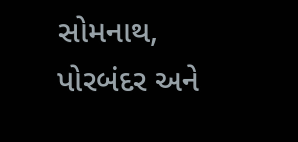સોમનાથ, પોરબંદર અને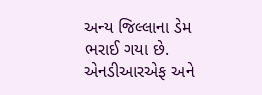અન્ય જિલ્લાના ડેમ ભરાઈ ગયા છે. એનડીઆરએફ અને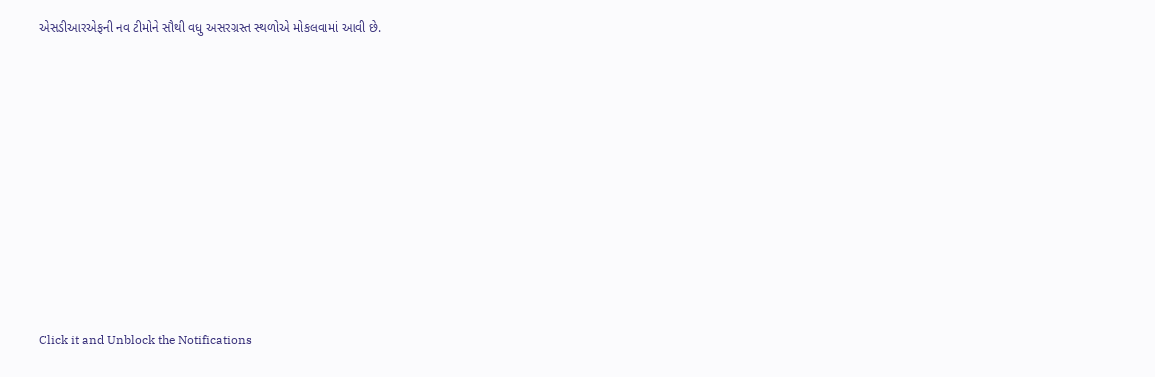એસડીઆરએફની નવ ટીમોને સૌથી વધુ અસરગ્રસ્ત સ્થળોએ મોકલવામાં આવી છે.












Click it and Unblock the Notifications